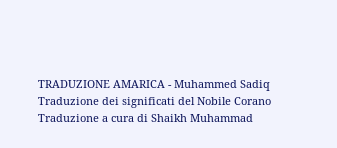TRADUZIONE AMARICA - Muhammed Sadiq
Traduzione dei significati del Nobile Corano
Traduzione a cura di Shaikh Muhammad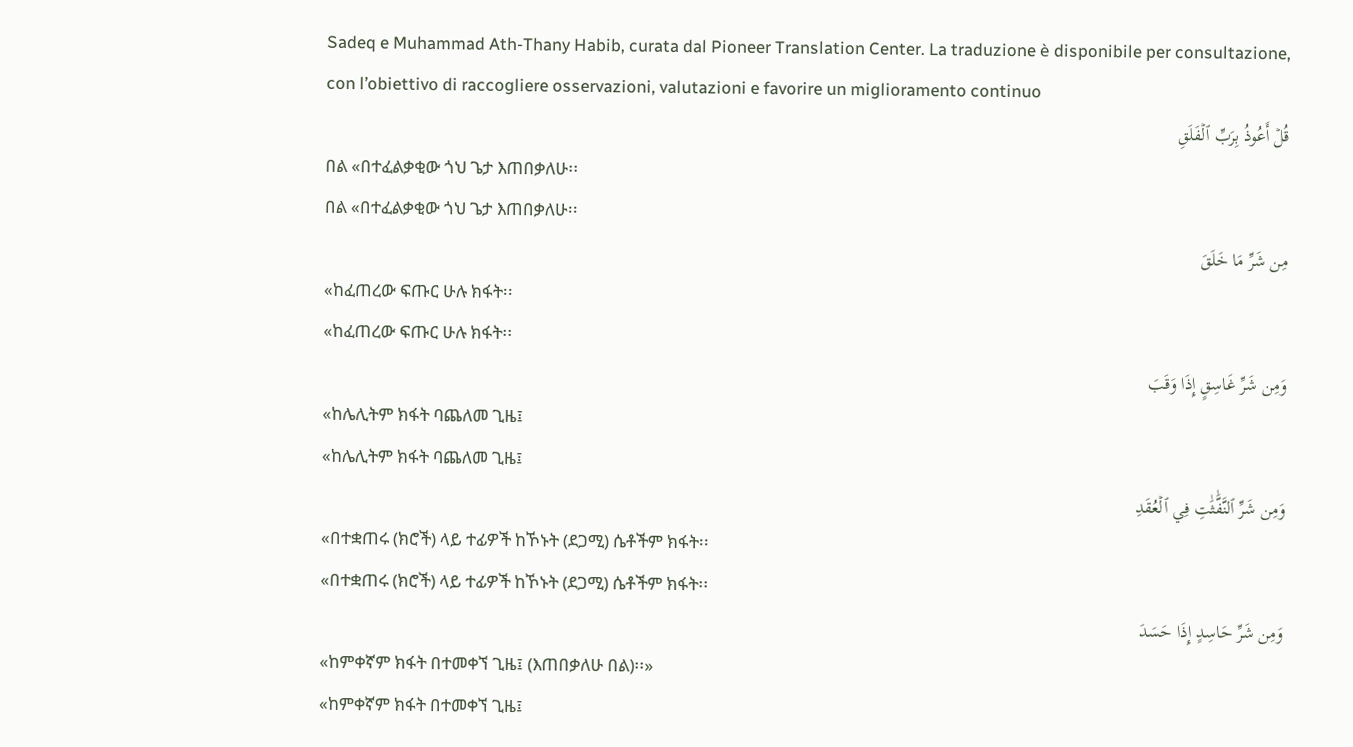Sadeq e Muhammad Ath-Thany Habib, curata dal Pioneer Translation Center. La traduzione è disponibile per consultazione, con l’obiettivo di raccogliere osservazioni, valutazioni e favorire un miglioramento continuo
قُلۡ أَعُوذُ بِرَبِّ ٱلۡفَلَقِ
በል «በተፈልቃቂው ጎህ ጌታ እጠበቃለሁ፡፡
በል «በተፈልቃቂው ጎህ ጌታ እጠበቃለሁ፡፡
مِن شَرِّ مَا خَلَقَ
«ከፈጠረው ፍጡር ሁሉ ክፋት፡፡
«ከፈጠረው ፍጡር ሁሉ ክፋት፡፡
وَمِن شَرِّ غَاسِقٍ إِذَا وَقَبَ
«ከሌሊትም ክፋት ባጨለመ ጊዜ፤
«ከሌሊትም ክፋት ባጨለመ ጊዜ፤
وَمِن شَرِّ ٱلنَّفَّٰثَٰتِ فِي ٱلۡعُقَدِ
«በተቋጠሩ (ክሮች) ላይ ተፊዎች ከኾኑት (ደጋሚ) ሴቶችም ክፋት፡፡
«በተቋጠሩ (ክሮች) ላይ ተፊዎች ከኾኑት (ደጋሚ) ሴቶችም ክፋት፡፡
وَمِن شَرِّ حَاسِدٍ إِذَا حَسَدَ
«ከምቀኛም ክፋት በተመቀኘ ጊዜ፤ (እጠበቃለሁ በል)፡፡»
«ከምቀኛም ክፋት በተመቀኘ ጊዜ፤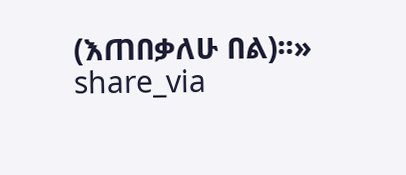(እጠበቃለሁ በል)፡፡»
share_via